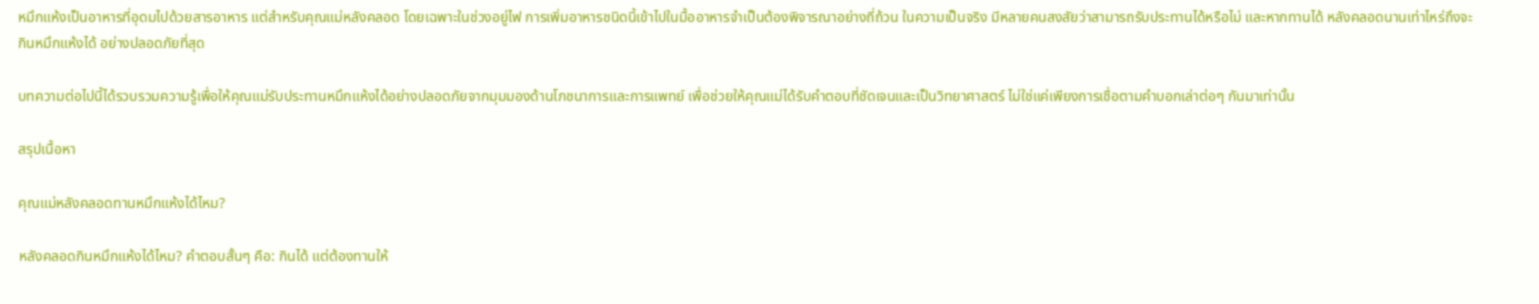หมึกแห้งเป็นอาหารที่อุดมไปด้วยสารอาหาร แต่สำหรับคุณแม่หลังคลอด โดยเฉพาะในช่วงอยู่ไฟ การเพิ่มอาหารชนิดนี้เข้าไปในมื้ออาหารจำเป็นต้องพิจารณาอย่างถี่ถ้วน ในความเป็นจริง มีหลายคนสงสัยว่าสามารถรับประทานได้หรือไม่ และหากทานได้ หลังคลอดนานเท่าไหร่ถึงจะกินหมึกแห้งได้ อย่างปลอดภัยที่สุด

บทความต่อไปนี้ได้รวบรวมความรู้เพื่อให้คุณแม่รับประทานหมึกแห้งได้อย่างปลอดภัยจากมุมมองด้านโภชนาการและการแพทย์ เพื่อช่วยให้คุณแม่ได้รับคำตอบที่ชัดเจนและเป็นวิทยาศาสตร์ ไม่ใช่แค่เพียงการเชื่อตามคำบอกเล่าต่อๆ กันมาเท่านั้น

สรุปเนื้อหา

คุณแม่หลังคลอดทานหมึกแห้งได้ไหม?

หลังคลอดกินหมึกแห้งได้ไหม? คำตอบสั้นๆ คือ: กินได้ แต่ต้องทานให้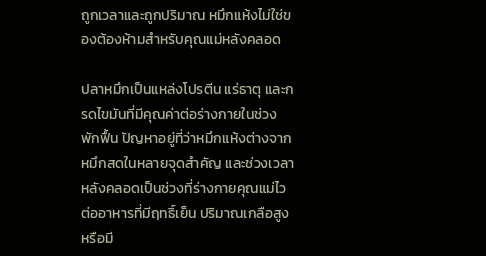ถูกเวลาและถูกปริมาณ หมึกแห้งไม่ใช่ของต้องห้ามสำหรับคุณแม่หลังคลอด

ปลาหมึกเป็นแหล่งโปรตีน แร่ธาตุ และกรดไขมันที่มีคุณค่าต่อร่างกายในช่วงพักฟื้น ปัญหาอยู่ที่ว่าหมึกแห้งต่างจากหมึกสดในหลายจุดสำคัญ และช่วงเวลาหลังคลอดเป็นช่วงที่ร่างกายคุณแม่ไวต่ออาหารที่มีฤทธิ์เย็น ปริมาณเกลือสูง หรือมี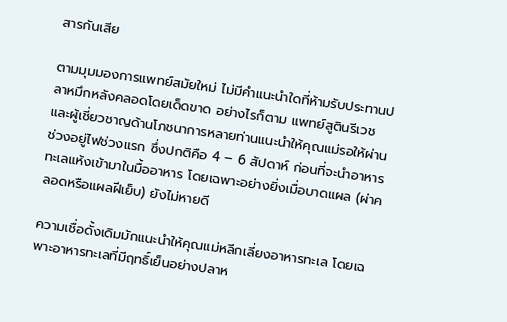สารกันเสีย

ตามมุมมองการแพทย์สมัยใหม่ ไม่มีคำแนะนำใดที่ห้ามรับประทานปลาหมึกหลังคลอดโดยเด็ดขาด อย่างไรก็ตาม แพทย์สูตินรีเวชและผู้เชี่ยวชาญด้านโภชนาการหลายท่านแนะนำให้คุณแม่รอให้ผ่านช่วงอยู่ไฟช่วงแรก ซึ่งปกติคือ 4 – 6 สัปดาห์ ก่อนที่จะนำอาหารทะเลแห้งเข้ามาในมื้ออาหาร โดยเฉพาะอย่างยิ่งเมื่อบาดแผล (ผ่าคลอดหรือแผลฝีเย็บ) ยังไม่หายดี

ความเชื่อดั้งเดิมมักแนะนำให้คุณแม่หลีกเลี่ยงอาหารทะเล โดยเฉพาะอาหารทะเลที่มีฤทธิ์เย็นอย่างปลาห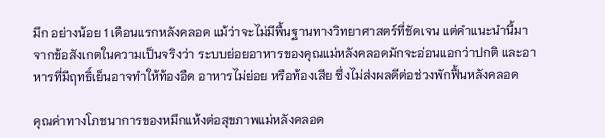มึก อย่างน้อย 1 เดือนแรกหลังคลอด แม้ว่าจะไม่มีพื้นฐานทางวิทยาศาสตร์ที่ชัดเจน แต่คำแนะนำนี้มาจากข้อสังเกตในความเป็นจริงว่า ระบบย่อยอาหารของคุณแม่หลังคลอดมักจะอ่อนแอกว่าปกติ และอาหารที่มีฤทธิ์เย็นอาจทำให้ท้องอืด อาหารไม่ย่อย หรือท้องเสีย ซึ่งไม่ส่งผลดีต่อช่วงพักฟื้นหลังคลอด

คุณค่าทางโภชนาการของหมึกแห้งต่อสุขภาพแม่หลังคลอด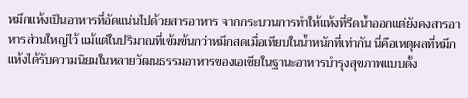หมึกแห้งเป็นอาหารที่อัดแน่นไปด้วยสารอาหาร จากกระบวนการทำให้แห้งที่รีดน้ำออกแต่ยังคงสารอาหารส่วนใหญ่ไว้ แม้แต่ในปริมาณที่เข้มข้นกว่าหมึกสดเมื่อเทียบในน้ำหนักที่เท่ากัน นี่คือเหตุผลที่หมึกแห้งได้รับความนิยมในหลายวัฒนธรรมอาหารของเอเชียในฐานะอาหารบำรุงสุขภาพแบบดั้ง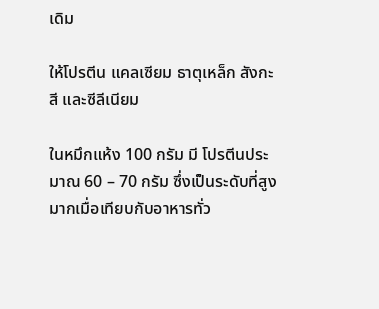เดิม

ให้โปรตีน แคลเซียม ธาตุเหล็ก สังกะสี และซีลีเนียม

ในหมึกแห้ง 100 กรัม มี โปรตีนประมาณ 60 – 70 กรัม ซึ่งเป็นระดับที่สูงมากเมื่อเทียบกับอาหารทั่ว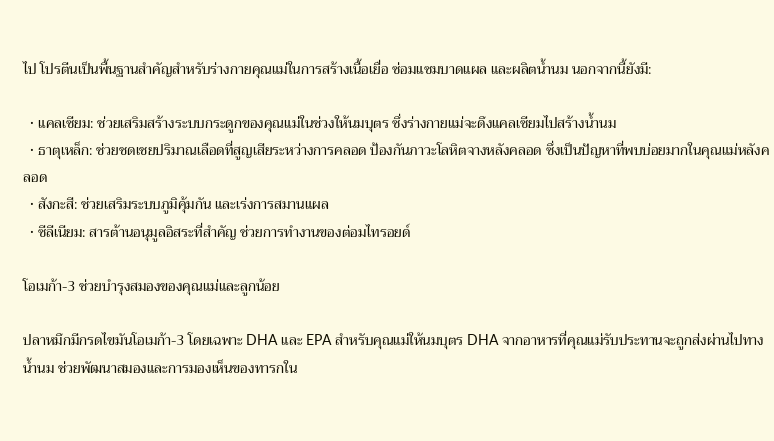ไป โปรตีนเป็นพื้นฐานสำคัญสำหรับร่างกายคุณแม่ในการสร้างเนื้อเยื่อ ซ่อมแซมบาดแผล และผลิตน้ำนม นอกจากนี้ยังมี:

  • แคลเซียม: ช่วยเสริมสร้างระบบกระดูกของคุณแม่ในช่วงให้นมบุตร ซึ่งร่างกายแม่จะดึงแคลเซียมไปสร้างน้ำนม
  • ธาตุเหล็ก: ช่วยชดเชยปริมาณเลือดที่สูญเสียระหว่างการคลอด ป้องกันภาวะโลหิตจางหลังคลอด ซึ่งเป็นปัญหาที่พบบ่อยมากในคุณแม่หลังคลอด
  • สังกะสี: ช่วยเสริมระบบภูมิคุ้มกัน และเร่งการสมานแผล
  • ซีลีเนียม: สารต้านอนุมูลอิสระที่สำคัญ ช่วยการทำงานของต่อมไทรอยด์

โอเมก้า-3 ช่วยบำรุงสมองของคุณแม่และลูกน้อย

ปลาหมึกมีกรดไขมันโอเมก้า-3 โดยเฉพาะ DHA และ EPA สำหรับคุณแม่ให้นมบุตร DHA จากอาหารที่คุณแม่รับประทานจะถูกส่งผ่านไปทางน้ำนม ช่วยพัฒนาสมองและการมองเห็นของทารกใน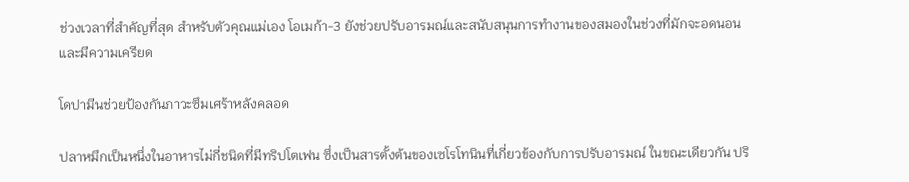ช่วงเวลาที่สำคัญที่สุด สำหรับตัวคุณแม่เอง โอเมก้า-3 ยังช่วยปรับอารมณ์และสนับสนุนการทำงานของสมองในช่วงที่มักจะอดนอนและมีความเครียด

โดปามีนช่วยป้องกันภาวะซึมเศร้าหลังคลอด

ปลาหมึกเป็นหนึ่งในอาหารไม่กี่ชนิดที่มีทริปโตเฟน ซึ่งเป็นสารตั้งต้นของเซโรโทนินที่เกี่ยวข้องกับการปรับอารมณ์ ในขณะเดียวกัน ปริ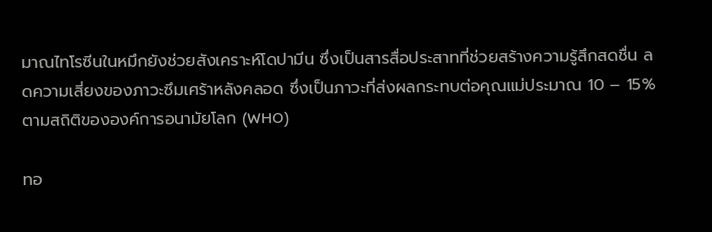มาณไทโรซีนในหมึกยังช่วยสังเคราะห์โดปามีน ซึ่งเป็นสารสื่อประสาทที่ช่วยสร้างความรู้สึกสดชื่น ลดความเสี่ยงของภาวะซึมเศร้าหลังคลอด ซึ่งเป็นภาวะที่ส่งผลกระทบต่อคุณแม่ประมาณ 10 – 15% ตามสถิติขององค์การอนามัยโลก (WHO)

ทอ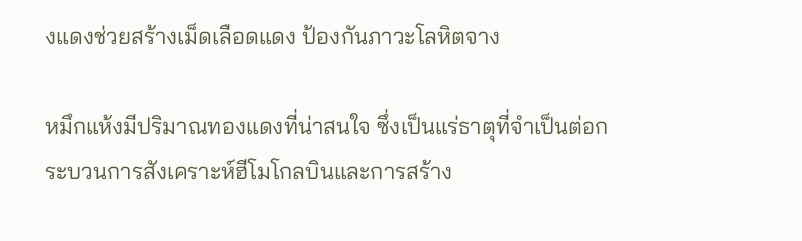งแดงช่วยสร้างเม็ดเลือดแดง ป้องกันภาวะโลหิตจาง

หมึกแห้งมีปริมาณทองแดงที่น่าสนใจ ซึ่งเป็นแร่ธาตุที่จำเป็นต่อกระบวนการสังเคราะห์ฮีโมโกลบินและการสร้าง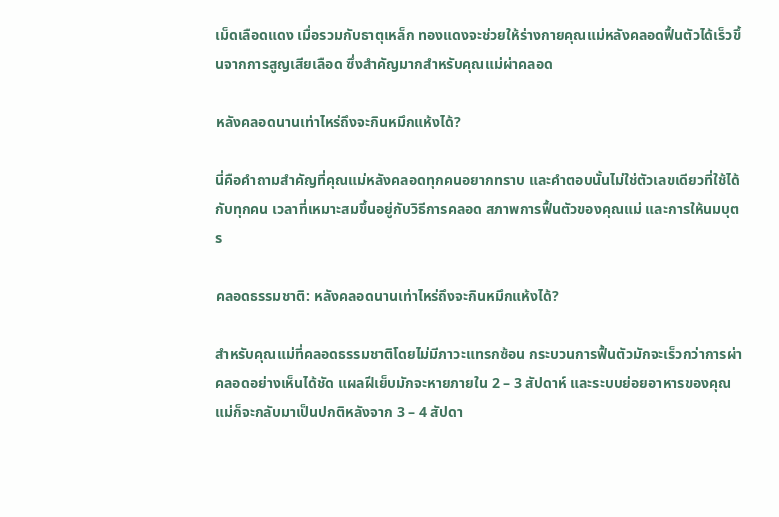เม็ดเลือดแดง เมื่อรวมกับธาตุเหล็ก ทองแดงจะช่วยให้ร่างกายคุณแม่หลังคลอดฟื้นตัวได้เร็วขึ้นจากการสูญเสียเลือด ซึ่งสำคัญมากสำหรับคุณแม่ผ่าคลอด

หลังคลอดนานเท่าไหร่ถึงจะกินหมึกแห้งได้?

นี่คือคำถามสำคัญที่คุณแม่หลังคลอดทุกคนอยากทราบ และคำตอบนั้นไม่ใช่ตัวเลขเดียวที่ใช้ได้กับทุกคน เวลาที่เหมาะสมขึ้นอยู่กับวิธีการคลอด สภาพการฟื้นตัวของคุณแม่ และการให้นมบุตร

คลอดธรรมชาติ: หลังคลอดนานเท่าไหร่ถึงจะกินหมึกแห้งได้?

สำหรับคุณแม่ที่คลอดธรรมชาติโดยไม่มีภาวะแทรกซ้อน กระบวนการฟื้นตัวมักจะเร็วกว่าการผ่าคลอดอย่างเห็นได้ชัด แผลฝีเย็บมักจะหายภายใน 2 – 3 สัปดาห์ และระบบย่อยอาหารของคุณแม่ก็จะกลับมาเป็นปกติหลังจาก 3 – 4 สัปดา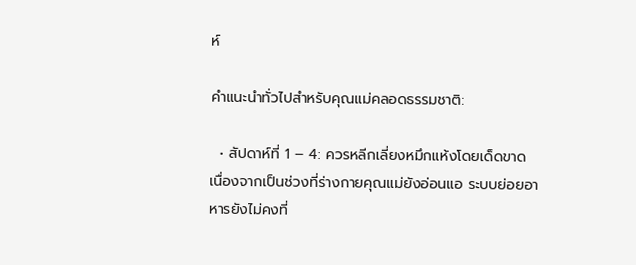ห์

คำแนะนำทั่วไปสำหรับคุณแม่คลอดธรรมชาติ:

  • สัปดาห์ที่ 1 – 4: ควรหลีกเลี่ยงหมึกแห้งโดยเด็ดขาด เนื่องจากเป็นช่วงที่ร่างกายคุณแม่ยังอ่อนแอ ระบบย่อยอาหารยังไม่คงที่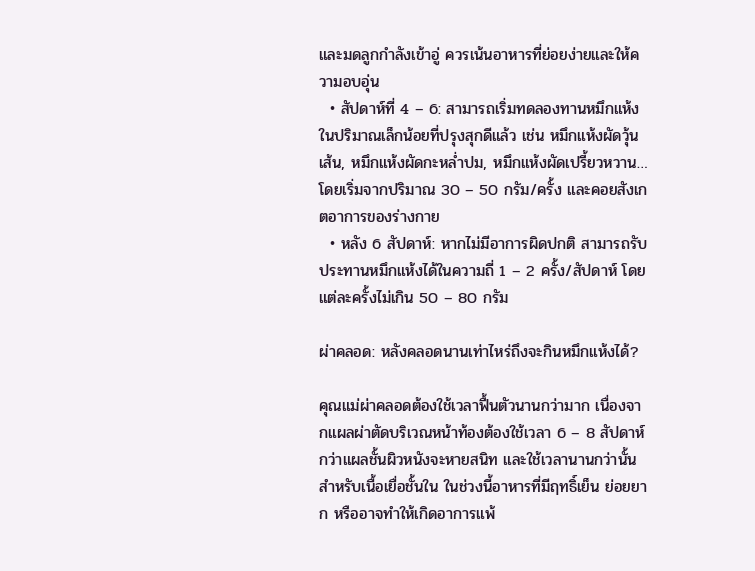และมดลูกกำลังเข้าอู่ ควรเน้นอาหารที่ย่อยง่ายและให้ความอบอุ่น
  • สัปดาห์ที่ 4 – 6: สามารถเริ่มทดลองทานหมึกแห้งในปริมาณเล็กน้อยที่ปรุงสุกดีแล้ว เช่น หมึกแห้งผัดวุ้นเส้น, หมึกแห้งผัดกะหล่ำปม, หมึกแห้งผัดเปรี้ยวหวาน… โดยเริ่มจากปริมาณ 30 – 50 กรัม/ครั้ง และคอยสังเกตอาการของร่างกาย
  • หลัง 6 สัปดาห์: หากไม่มีอาการผิดปกติ สามารถรับประทานหมึกแห้งได้ในความถี่ 1 – 2 ครั้ง/สัปดาห์ โดยแต่ละครั้งไม่เกิน 50 – 80 กรัม

ผ่าคลอด: หลังคลอดนานเท่าไหร่ถึงจะกินหมึกแห้งได้?

คุณแม่ผ่าคลอดต้องใช้เวลาฟื้นตัวนานกว่ามาก เนื่องจากแผลผ่าตัดบริเวณหน้าท้องต้องใช้เวลา 6 – 8 สัปดาห์ กว่าแผลชั้นผิวหนังจะหายสนิท และใช้เวลานานกว่านั้นสำหรับเนื้อเยื่อชั้นใน ในช่วงนี้อาหารที่มีฤทธิ์เย็น ย่อยยาก หรืออาจทำให้เกิดอาการแพ้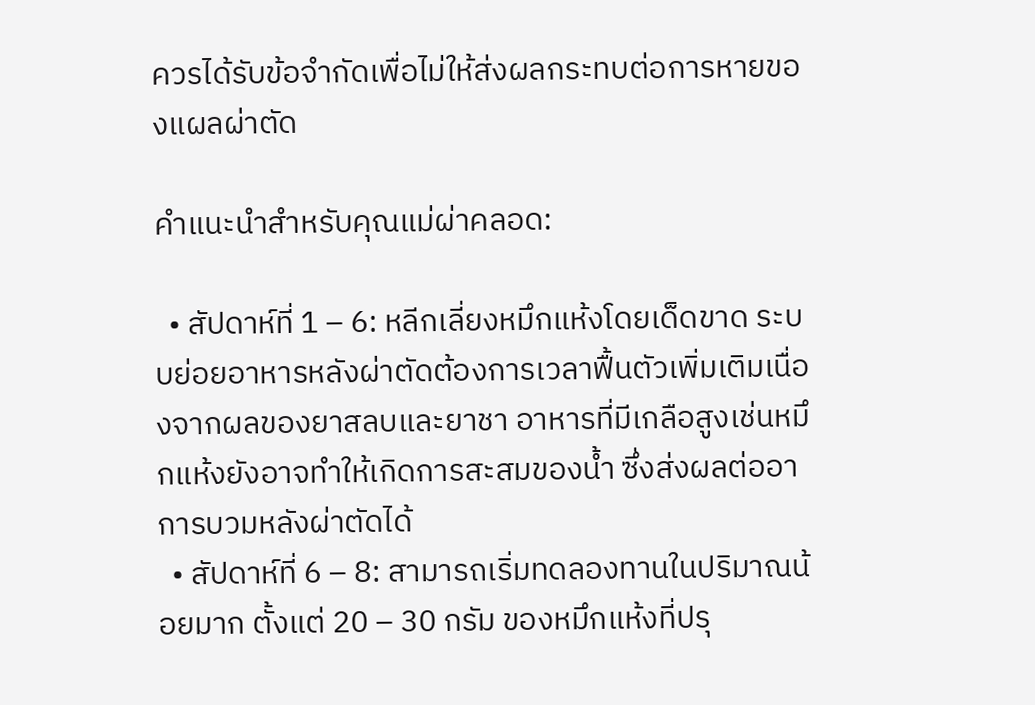ควรได้รับข้อจำกัดเพื่อไม่ให้ส่งผลกระทบต่อการหายของแผลผ่าตัด

คำแนะนำสำหรับคุณแม่ผ่าคลอด:

  • สัปดาห์ที่ 1 – 6: หลีกเลี่ยงหมึกแห้งโดยเด็ดขาด ระบบย่อยอาหารหลังผ่าตัดต้องการเวลาฟื้นตัวเพิ่มเติมเนื่องจากผลของยาสลบและยาชา อาหารที่มีเกลือสูงเช่นหมึกแห้งยังอาจทำให้เกิดการสะสมของน้ำ ซึ่งส่งผลต่ออาการบวมหลังผ่าตัดได้
  • สัปดาห์ที่ 6 – 8: สามารถเริ่มทดลองทานในปริมาณน้อยมาก ตั้งแต่ 20 – 30 กรัม ของหมึกแห้งที่ปรุ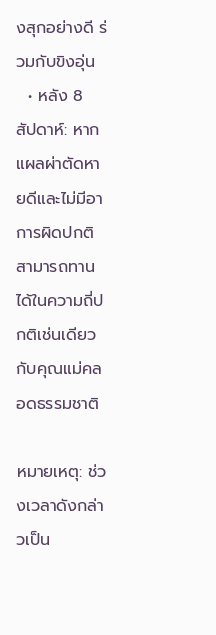งสุกอย่างดี ร่วมกับขิงอุ่น
  • หลัง 8 สัปดาห์: หากแผลผ่าตัดหายดีและไม่มีอาการผิดปกติ สามารถทานได้ในความถี่ปกติเช่นเดียวกับคุณแม่คลอดธรรมชาติ

หมายเหตุ: ช่วงเวลาดังกล่าวเป็น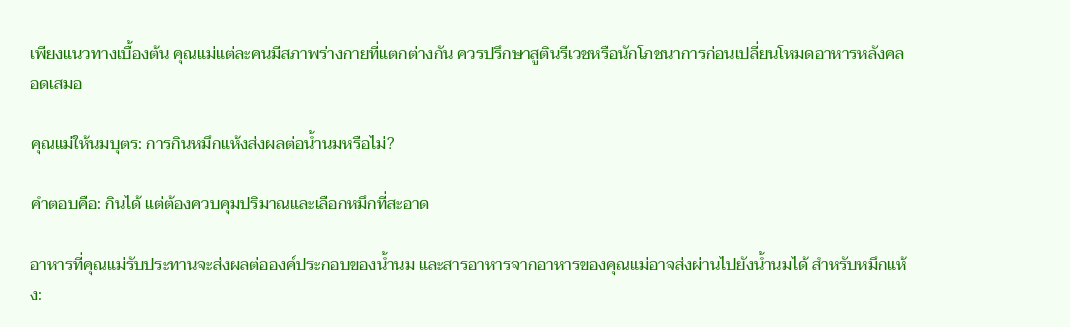เพียงแนวทางเบื้องต้น คุณแม่แต่ละคนมีสภาพร่างกายที่แตกต่างกัน ควรปรึกษาสูตินรีเวชหรือนักโภชนาการก่อนเปลี่ยนโหมดอาหารหลังคลอดเสมอ

คุณแม่ให้นมบุตร: การกินหมึกแห้งส่งผลต่อน้ำนมหรือไม่?

คำตอบคือ: กินได้ แต่ต้องควบคุมปริมาณและเลือกหมึกที่สะอาด

อาหารที่คุณแม่รับประทานจะส่งผลต่อองค์ประกอบของน้ำนม และสารอาหารจากอาหารของคุณแม่อาจส่งผ่านไปยังน้ำนมได้ สำหรับหมึกแห้ง: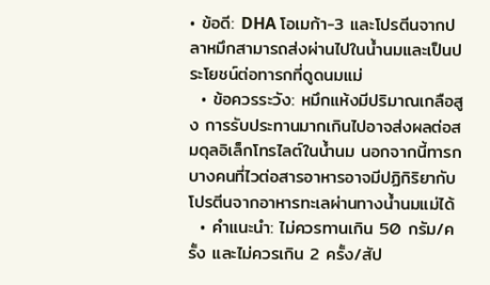• ข้อดี: DHA โอเมก้า-3 และโปรตีนจากปลาหมึกสามารถส่งผ่านไปในน้ำนมและเป็นประโยชน์ต่อทารกที่ดูดนมแม่
  • ข้อควรระวัง: หมึกแห้งมีปริมาณเกลือสูง การรับประทานมากเกินไปอาจส่งผลต่อสมดุลอิเล็กโทรไลต์ในน้ำนม นอกจากนี้ทารกบางคนที่ไวต่อสารอาหารอาจมีปฏิกิริยากับโปรตีนจากอาหารทะเลผ่านทางน้ำนมแม่ได้
  • คำแนะนำ: ไม่ควรทานเกิน 50 กรัม/ครั้ง และไม่ควรเกิน 2 ครั้ง/สัป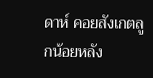ดาห์ คอยสังเกตลูกน้อยหลัง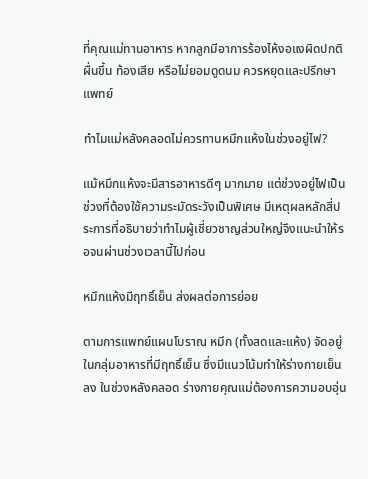ที่คุณแม่ทานอาหาร หากลูกมีอาการร้องไห้งอแงผิดปกติ ผื่นขึ้น ท้องเสีย หรือไม่ยอมดูดนม ควรหยุดและปรึกษาแพทย์

ทำไมแม่หลังคลอดไม่ควรทานหมึกแห้งในช่วงอยู่ไฟ?

แม้หมึกแห้งจะมีสารอาหารดีๆ มากมาย แต่ช่วงอยู่ไฟเป็นช่วงที่ต้องใช้ความระมัดระวังเป็นพิเศษ มีเหตุผลหลักสี่ประการที่อธิบายว่าทำไมผู้เชี่ยวชาญส่วนใหญ่จึงแนะนำให้รอจนผ่านช่วงเวลานี้ไปก่อน

หมึกแห้งมีฤทธิ์เย็น ส่งผลต่อการย่อย

ตามการแพทย์แผนโบราณ หมึก (ทั้งสดและแห้ง) จัดอยู่ในกลุ่มอาหารที่มีฤทธิ์เย็น ซึ่งมีแนวโน้มทำให้ร่างกายเย็นลง ในช่วงหลังคลอด ร่างกายคุณแม่ต้องการความอบอุ่น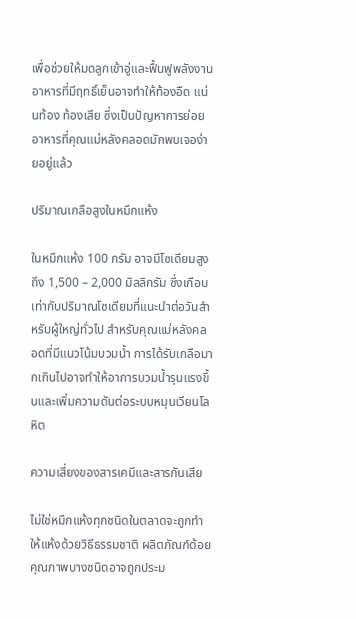เพื่อช่วยให้มดลูกเข้าอู่และฟื้นฟูพลังงาน อาหารที่มีฤทธิ์เย็นอาจทำให้ท้องอืด แน่นท้อง ท้องเสีย ซึ่งเป็นปัญหาการย่อยอาหารที่คุณแม่หลังคลอดมักพบเจอง่ายอยู่แล้ว

ปริมาณเกลือสูงในหมึกแห้ง

ในหมึกแห้ง 100 กรัม อาจมีโซเดียมสูงถึง 1,500 – 2,000 มิลลิกรัม ซึ่งเกือบเท่ากับปริมาณโซเดียมที่แนะนำต่อวันสำหรับผู้ใหญ่ทั่วไป สำหรับคุณแม่หลังคลอดที่มีแนวโน้มบวมน้ำ การได้รับเกลือมากเกินไปอาจทำให้อาการบวมน้ำรุนแรงขึ้นและเพิ่มความดันต่อระบบหมุนเวียนโลหิต

ความเสี่ยงของสารเคมีและสารกันเสีย

ไม่ใช่หมึกแห้งทุกชนิดในตลาดจะถูกทำให้แห้งด้วยวิธีธรรมชาติ ผลิตภัณฑ์ด้อยคุณภาพบางชนิดอาจถูกประม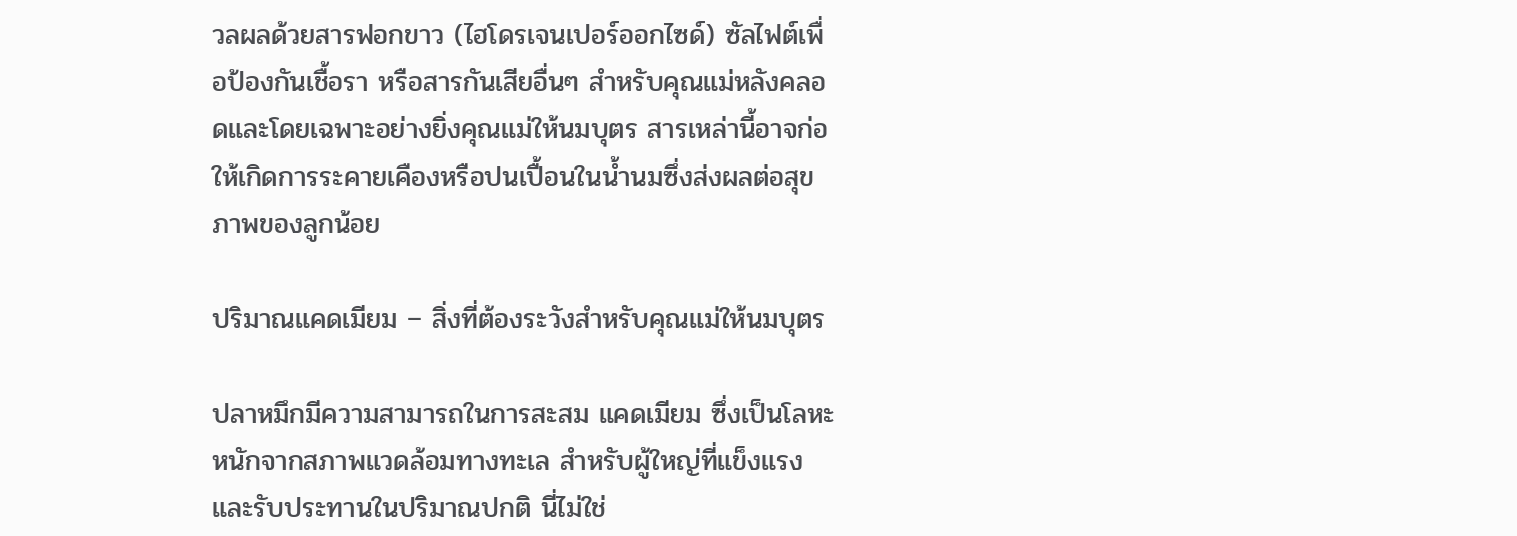วลผลด้วยสารฟอกขาว (ไฮโดรเจนเปอร์ออกไซด์) ซัลไฟต์เพื่อป้องกันเชื้อรา หรือสารกันเสียอื่นๆ สำหรับคุณแม่หลังคลอดและโดยเฉพาะอย่างยิ่งคุณแม่ให้นมบุตร สารเหล่านี้อาจก่อให้เกิดการระคายเคืองหรือปนเปื้อนในน้ำนมซึ่งส่งผลต่อสุขภาพของลูกน้อย

ปริมาณแคดเมียม – สิ่งที่ต้องระวังสำหรับคุณแม่ให้นมบุตร

ปลาหมึกมีความสามารถในการสะสม แคดเมียม ซึ่งเป็นโลหะหนักจากสภาพแวดล้อมทางทะเล สำหรับผู้ใหญ่ที่แข็งแรงและรับประทานในปริมาณปกติ นี่ไม่ใช่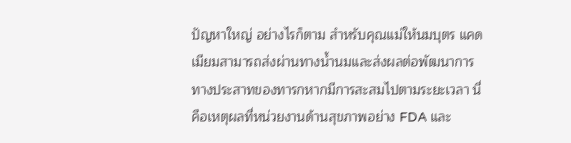ปัญหาใหญ่ อย่างไรก็ตาม สำหรับคุณแม่ให้นมบุตร แคดเมียมสามารถส่งผ่านทางน้ำนมและส่งผลต่อพัฒนาการทางประสาทของทารกหากมีการสะสมไปตามระยะเวลา นี่คือเหตุผลที่หน่วยงานด้านสุขภาพอย่าง FDA และ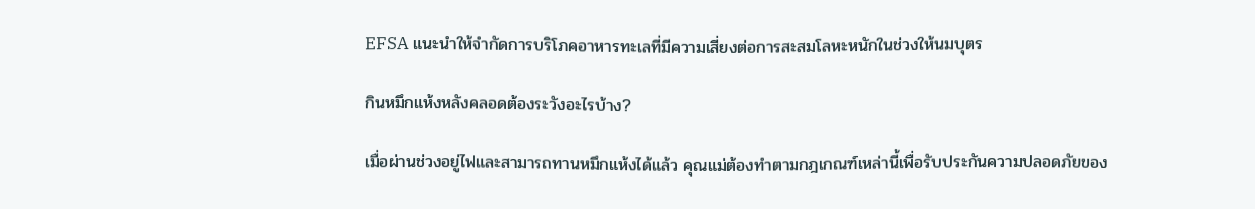EFSA แนะนำให้จำกัดการบริโภคอาหารทะเลที่มีความเสี่ยงต่อการสะสมโลหะหนักในช่วงให้นมบุตร

กินหมึกแห้งหลังคลอดต้องระวังอะไรบ้าง?

เมื่อผ่านช่วงอยู่ไฟและสามารถทานหมึกแห้งได้แล้ว คุณแม่ต้องทำตามกฎเกณฑ์เหล่านี้เพื่อรับประกันความปลอดภัยของ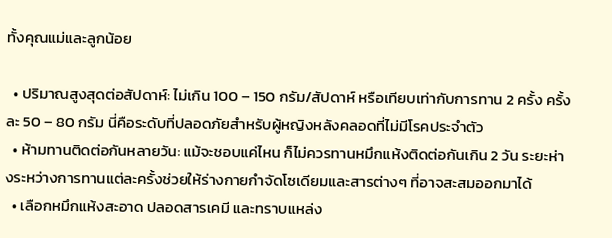ทั้งคุณแม่และลูกน้อย

  • ปริมาณสูงสุดต่อสัปดาห์: ไม่เกิน 100 – 150 กรัม/สัปดาห์ หรือเทียบเท่ากับการทาน 2 ครั้ง ครั้งละ 50 – 80 กรัม นี่คือระดับที่ปลอดภัยสำหรับผู้หญิงหลังคลอดที่ไม่มีโรคประจำตัว
  • ห้ามทานติดต่อกันหลายวัน: แม้จะชอบแค่ไหน ก็ไม่ควรทานหมึกแห้งติดต่อกันเกิน 2 วัน ระยะห่างระหว่างการทานแต่ละครั้งช่วยให้ร่างกายกำจัดโซเดียมและสารต่างๆ ที่อาจสะสมออกมาได้
  • เลือกหมึกแห้งสะอาด ปลอดสารเคมี และทราบแหล่ง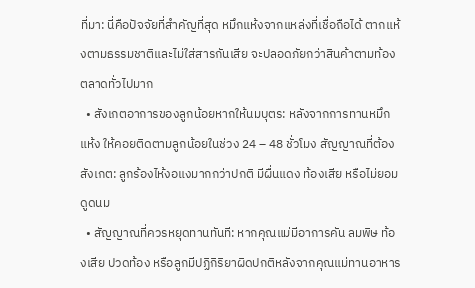ที่มา: นี่คือปัจจัยที่สำคัญที่สุด หมึกแห้งจากแหล่งที่เชื่อถือได้ ตากแห้งตามธรรมชาติและไม่ใส่สารกันเสีย จะปลอดภัยกว่าสินค้าตามท้องตลาดทั่วไปมาก
  • สังเกตอาการของลูกน้อยหากให้นมบุตร: หลังจากการทานหมึกแห้ง ให้คอยติดตามลูกน้อยในช่วง 24 – 48 ชั่วโมง สัญญาณที่ต้องสังเกต: ลูกร้องไห้งอแงมากกว่าปกติ มีผื่นแดง ท้องเสีย หรือไม่ยอมดูดนม
  • สัญญาณที่ควรหยุดทานทันที: หากคุณแม่มีอาการคัน ลมพิษ ท้องเสีย ปวดท้อง หรือลูกมีปฏิกิริยาผิดปกติหลังจากคุณแม่ทานอาหาร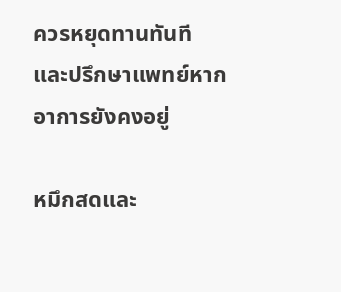ควรหยุดทานทันที และปรึกษาแพทย์หากอาการยังคงอยู่

หมึกสดและ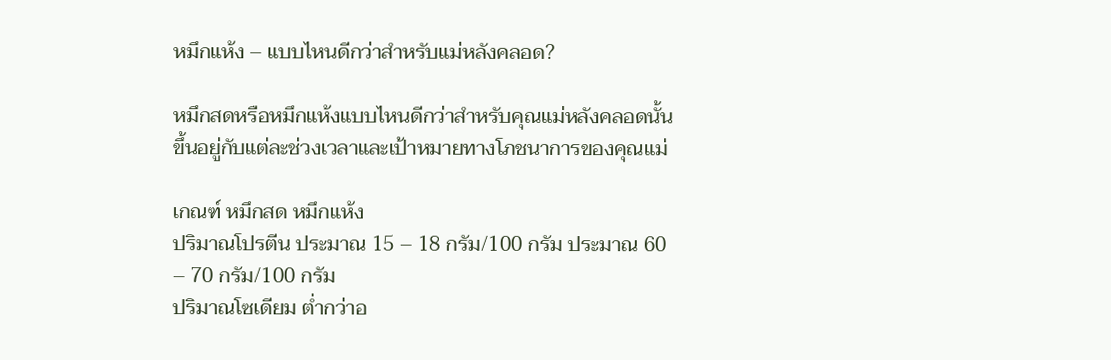หมึกแห้ง – แบบไหนดีกว่าสำหรับแม่หลังคลอด?

หมึกสดหรือหมึกแห้งแบบไหนดีกว่าสำหรับคุณแม่หลังคลอดนั้นขึ้นอยู่กับแต่ละช่วงเวลาและเป้าหมายทางโภชนาการของคุณแม่

เกณฑ์ หมึกสด หมึกแห้ง
ปริมาณโปรตีน ประมาณ 15 – 18 กรัม/100 กรัม ประมาณ 60 – 70 กรัม/100 กรัม
ปริมาณโซเดียม ต่ำกว่าอ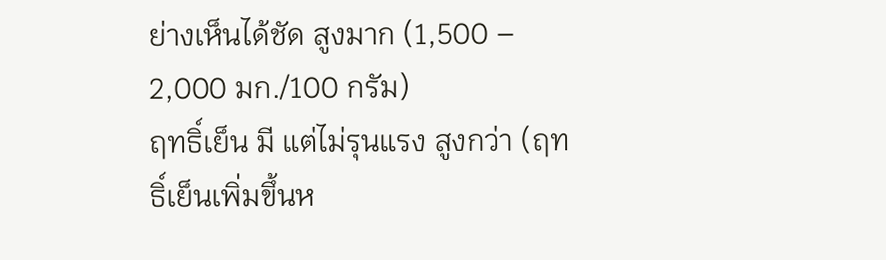ย่างเห็นได้ชัด สูงมาก (1,500 – 2,000 มก./100 กรัม)
ฤทธิ์เย็น มี แต่ไม่รุนแรง สูงกว่า (ฤทธิ์เย็นเพิ่มขึ้นห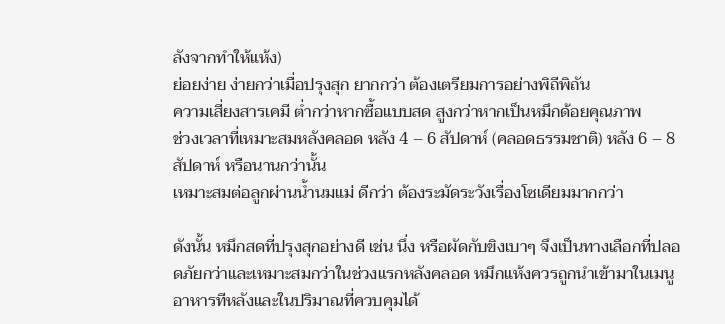ลังจากทำให้แห้ง)
ย่อยง่าย ง่ายกว่าเมื่อปรุงสุก ยากกว่า ต้องเตรียมการอย่างพิถีพิถัน
ความเสี่ยงสารเคมี ต่ำกว่าหากซื้อแบบสด สูงกว่าหากเป็นหมึกด้อยคุณภาพ
ช่วงเวลาที่เหมาะสมหลังคลอด หลัง 4 – 6 สัปดาห์ (คลอดธรรมชาติ) หลัง 6 – 8 สัปดาห์ หรือนานกว่านั้น
เหมาะสมต่อลูกผ่านน้ำนมแม่ ดีกว่า ต้องระมัดระวังเรื่องโซเดียมมากกว่า

ดังนั้น หมึกสดที่ปรุงสุกอย่างดี เช่น นึ่ง หรือผัดกับขิงเบาๆ จึงเป็นทางเลือกที่ปลอดภัยกว่าและเหมาะสมกว่าในช่วงแรกหลังคลอด หมึกแห้งควรถูกนำเข้ามาในเมนูอาหารทีหลังและในปริมาณที่ควบคุมได้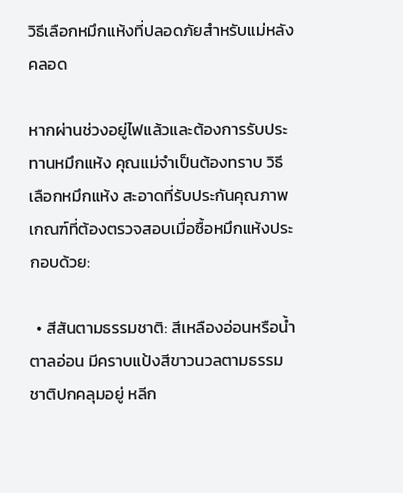วิธีเลือกหมึกแห้งที่ปลอดภัยสำหรับแม่หลังคลอด

หากผ่านช่วงอยู่ไฟแล้วและต้องการรับประทานหมึกแห้ง คุณแม่จำเป็นต้องทราบ วิธีเลือกหมึกแห้ง สะอาดที่รับประกันคุณภาพ เกณฑ์ที่ต้องตรวจสอบเมื่อซื้อหมึกแห้งประกอบด้วย:

  • สีสันตามธรรมชาติ: สีเหลืองอ่อนหรือน้ำตาลอ่อน มีคราบแป้งสีขาวนวลตามธรรมชาติปกคลุมอยู่ หลีก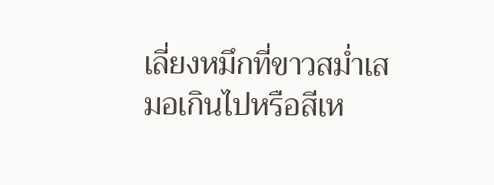เลี่ยงหมึกที่ขาวสม่ำเสมอเกินไปหรือสีเห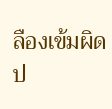ลืองเข้มผิดป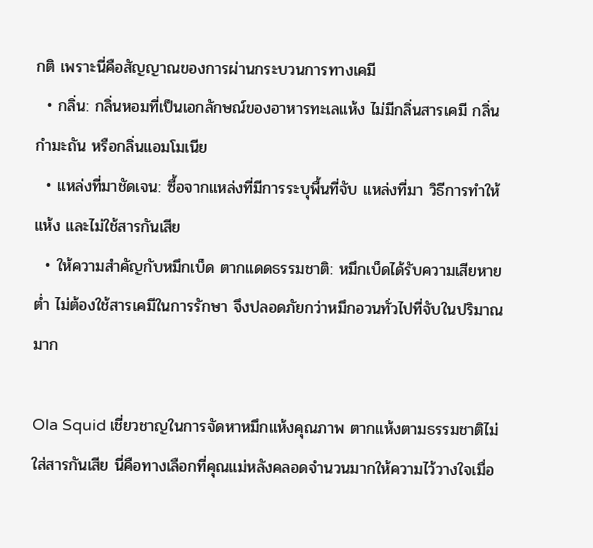กติ เพราะนี่คือสัญญาณของการผ่านกระบวนการทางเคมี
  • กลิ่น: กลิ่นหอมที่เป็นเอกลักษณ์ของอาหารทะเลแห้ง ไม่มีกลิ่นสารเคมี กลิ่นกำมะถัน หรือกลิ่นแอมโมเนีย
  • แหล่งที่มาชัดเจน: ซื้อจากแหล่งที่มีการระบุพื้นที่จับ แหล่งที่มา วิธีการทำให้แห้ง และไม่ใช้สารกันเสีย
  • ให้ความสำคัญกับหมึกเบ็ด ตากแดดธรรมชาติ: หมึกเบ็ดได้รับความเสียหายต่ำ ไม่ต้องใช้สารเคมีในการรักษา จึงปลอดภัยกว่าหมึกอวนทั่วไปที่จับในปริมาณมาก

Ola Squid เชี่ยวชาญในการจัดหาหมึกแห้งคุณภาพ ตากแห้งตามธรรมชาติไม่ใส่สารกันเสีย นี่คือทางเลือกที่คุณแม่หลังคลอดจำนวนมากให้ความไว้วางใจเมื่อ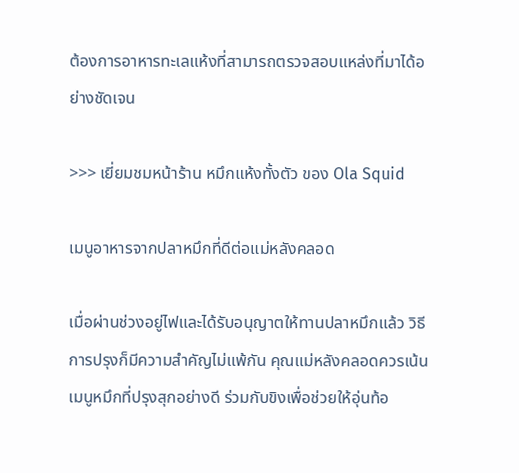ต้องการอาหารทะเลแห้งที่สามารถตรวจสอบแหล่งที่มาได้อย่างชัดเจน

>>> เยี่ยมชมหน้าร้าน หมึกแห้งทั้งตัว ของ Ola Squid

เมนูอาหารจากปลาหมึกที่ดีต่อแม่หลังคลอด

เมื่อผ่านช่วงอยู่ไฟและได้รับอนุญาตให้ทานปลาหมึกแล้ว วิธีการปรุงก็มีความสำคัญไม่แพ้กัน คุณแม่หลังคลอดควรเน้นเมนูหมึกที่ปรุงสุกอย่างดี ร่วมกับขิงเพื่อช่วยให้อุ่นท้อ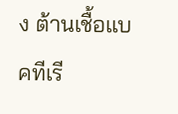ง ต้านเชื้อแบคทีเรี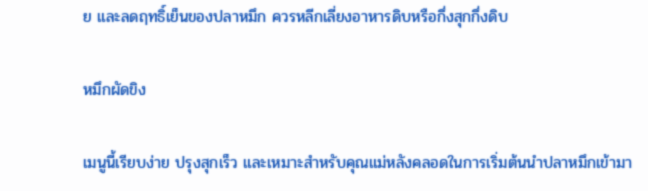ย และลดฤทธิ์เย็นของปลาหมึก ควรหลีกเลี่ยงอาหารดิบหรือกึ่งสุกกึ่งดิบ

หมึกผัดขิง

เมนูนี้เรียบง่าย ปรุงสุกเร็ว และเหมาะสำหรับคุณแม่หลังคลอดในการเริ่มต้นนำปลาหมึกเข้ามา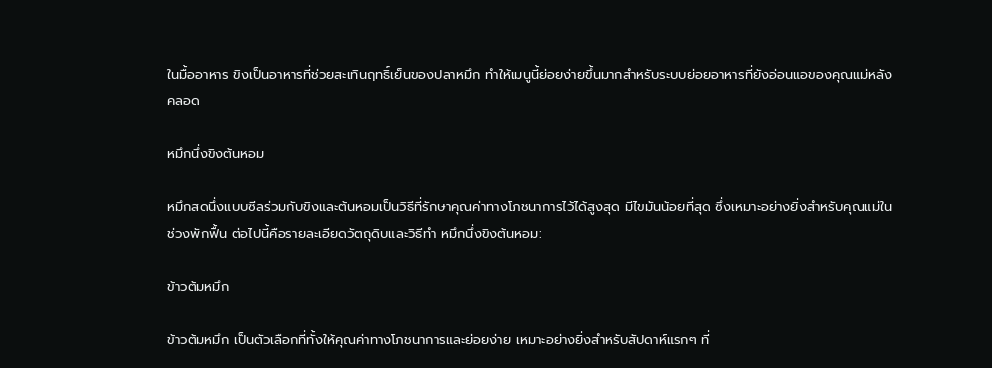ในมื้ออาหาร ขิงเป็นอาหารที่ช่วยสะเทินฤทธิ์เย็นของปลาหมึก ทำให้เมนูนี้ย่อยง่ายขึ้นมากสำหรับระบบย่อยอาหารที่ยังอ่อนแอของคุณแม่หลังคลอด

หมึกนึ่งขิงต้นหอม

หมึกสดนึ่งแบบซีลร่วมกับขิงและต้นหอมเป็นวิธีที่รักษาคุณค่าทางโภชนาการไว้ได้สูงสุด มีไขมันน้อยที่สุด ซึ่งเหมาะอย่างยิ่งสำหรับคุณแม่ในช่วงพักฟื้น ต่อไปนี้คือรายละเอียดวัตถุดิบและวิธีทำ หมึกนึ่งขิงต้นหอม:

ข้าวต้มหมึก

ข้าวต้มหมึก เป็นตัวเลือกที่ทั้งให้คุณค่าทางโภชนาการและย่อยง่าย เหมาะอย่างยิ่งสำหรับสัปดาห์แรกๆ ที่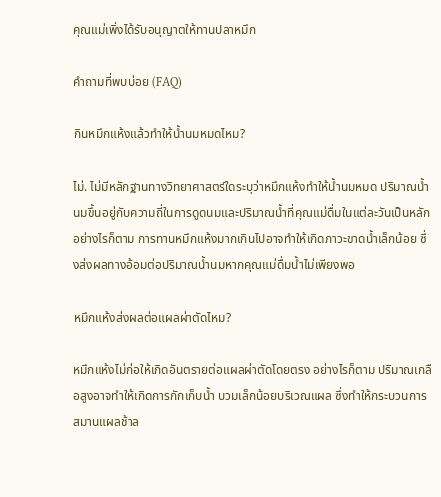คุณแม่เพิ่งได้รับอนุญาตให้ทานปลาหมึก

คำถามที่พบบ่อย (FAQ)

กินหมึกแห้งแล้วทำให้น้ำนมหมดไหม?

ไม่. ไม่มีหลักฐานทางวิทยาศาสตร์ใดระบุว่าหมึกแห้งทำให้น้ำนมหมด ปริมาณน้ำนมขึ้นอยู่กับความถี่ในการดูดนมและปริมาณน้ำที่คุณแม่ดื่มในแต่ละวันเป็นหลัก อย่างไรก็ตาม การทานหมึกแห้งมากเกินไปอาจทำให้เกิดภาวะขาดน้ำเล็กน้อย ซึ่งส่งผลทางอ้อมต่อปริมาณน้ำนมหากคุณแม่ดื่มน้ำไม่เพียงพอ

หมึกแห้งส่งผลต่อแผลผ่าตัดไหม?

หมึกแห้งไม่ก่อให้เกิดอันตรายต่อแผลผ่าตัดโดยตรง อย่างไรก็ตาม ปริมาณเกลือสูงอาจทำให้เกิดการกักเก็บน้ำ บวมเล็กน้อยบริเวณแผล ซึ่งทำให้กระบวนการสมานแผลช้าล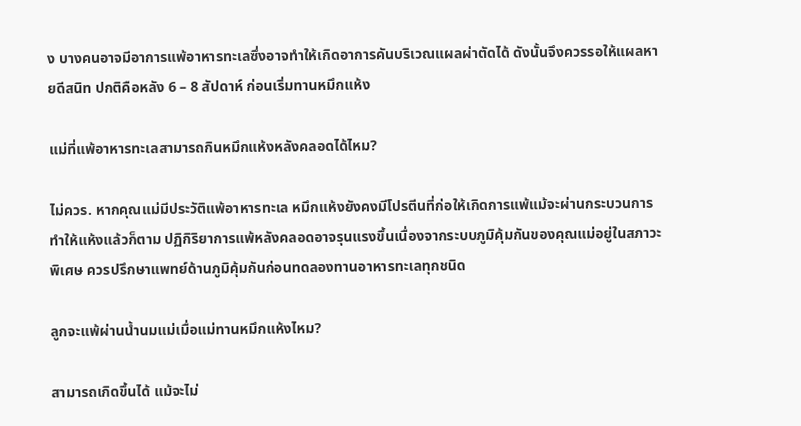ง บางคนอาจมีอาการแพ้อาหารทะเลซึ่งอาจทำให้เกิดอาการคันบริเวณแผลผ่าตัดได้ ดังนั้นจึงควรรอให้แผลหายดีสนิท ปกติคือหลัง 6 – 8 สัปดาห์ ก่อนเริ่มทานหมึกแห้ง

แม่ที่แพ้อาหารทะเลสามารถกินหมึกแห้งหลังคลอดได้ไหม?

ไม่ควร. หากคุณแม่มีประวัติแพ้อาหารทะเล หมึกแห้งยังคงมีโปรตีนที่ก่อให้เกิดการแพ้แม้จะผ่านกระบวนการทำให้แห้งแล้วก็ตาม ปฏิกิริยาการแพ้หลังคลอดอาจรุนแรงขึ้นเนื่องจากระบบภูมิคุ้มกันของคุณแม่อยู่ในสภาวะพิเศษ ควรปรึกษาแพทย์ด้านภูมิคุ้มกันก่อนทดลองทานอาหารทะเลทุกชนิด

ลูกจะแพ้ผ่านน้ำนมแม่เมื่อแม่ทานหมึกแห้งไหม?

สามารถเกิดขึ้นได้ แม้จะไม่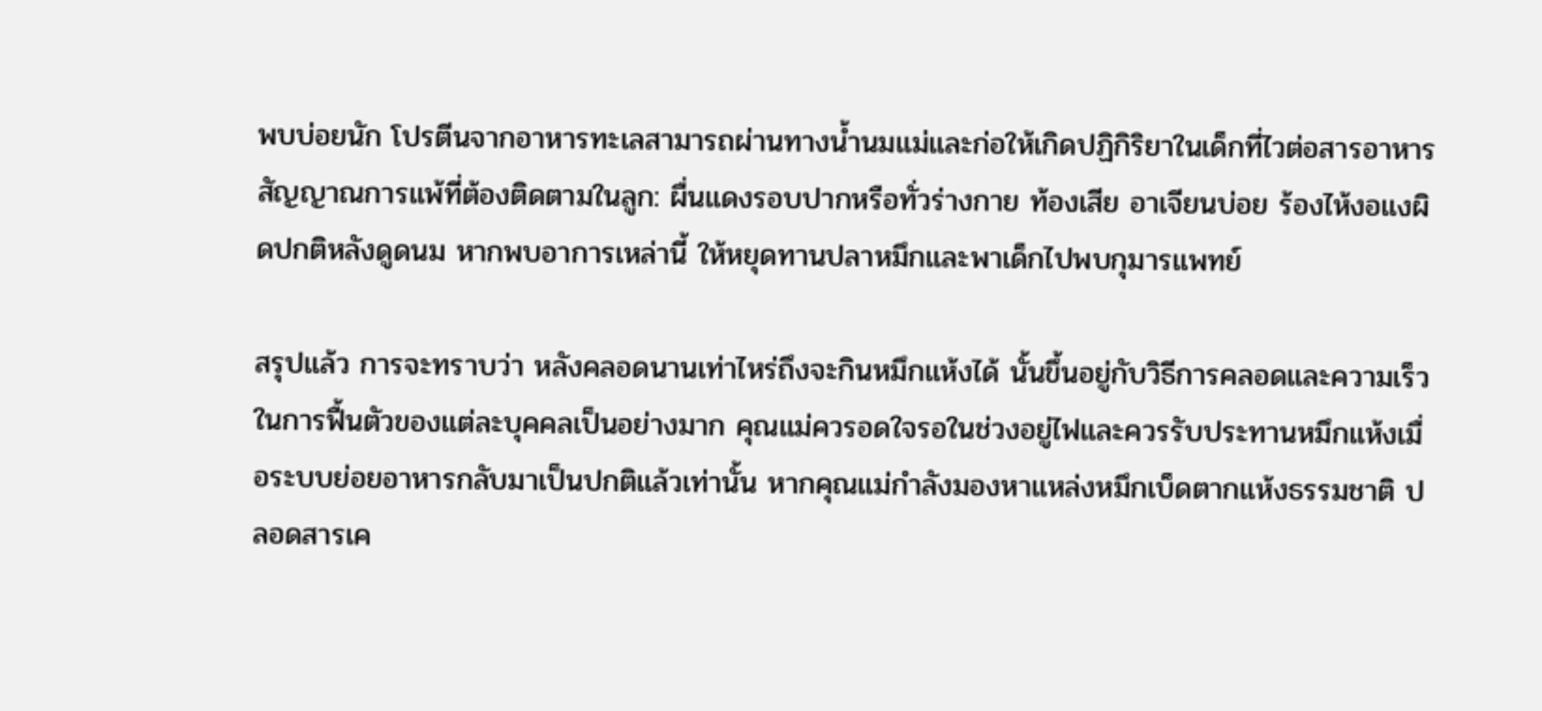พบบ่อยนัก โปรตีนจากอาหารทะเลสามารถผ่านทางน้ำนมแม่และก่อให้เกิดปฏิกิริยาในเด็กที่ไวต่อสารอาหาร สัญญาณการแพ้ที่ต้องติดตามในลูก: ผื่นแดงรอบปากหรือทั่วร่างกาย ท้องเสีย อาเจียนบ่อย ร้องไห้งอแงผิดปกติหลังดูดนม หากพบอาการเหล่านี้ ให้หยุดทานปลาหมึกและพาเด็กไปพบกุมารแพทย์

สรุปแล้ว การจะทราบว่า หลังคลอดนานเท่าไหร่ถึงจะกินหมึกแห้งได้ นั้นขึ้นอยู่กับวิธีการคลอดและความเร็วในการฟื้นตัวของแต่ละบุคคลเป็นอย่างมาก คุณแม่ควรอดใจรอในช่วงอยู่ไฟและควรรับประทานหมึกแห้งเมื่อระบบย่อยอาหารกลับมาเป็นปกติแล้วเท่านั้น หากคุณแม่กำลังมองหาแหล่งหมึกเบ็ดตากแห้งธรรมชาติ ปลอดสารเค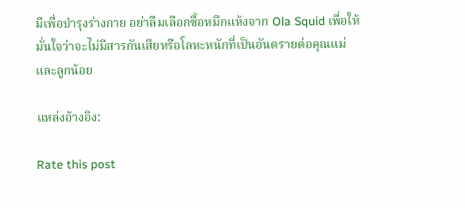มีเพื่อบำรุงร่างกาย อย่าลืมเลือกซื้อหมึกแห้งจาก Ola Squid เพื่อให้มั่นใจว่าจะไม่มีสารกันเสียหรือโลหะหนักที่เป็นอันตรายต่อคุณแม่และลูกน้อย

แหล่งอ้างอิง:

Rate this post